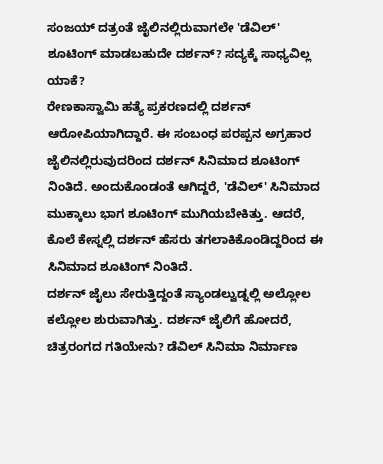ಸಂಜಯ್ ದತ್ರಂತೆ ಜೈಲಿನಲ್ಲಿರುವಾಗಲೇ 'ಡೆವಿಲ್' ಶೂಟಿಂಗ್ ಮಾಡಬಹುದೇ ದರ್ಶನ್? ಸದ್ಯಕ್ಕೆ ಸಾಧ್ಯವಿಲ್ಲ ಯಾಕೆ?
ರೇಣಕಾಸ್ವಾಮಿ ಹತ್ಯೆ ಪ್ರಕರಣದಲ್ಲಿ ದರ್ಶನ್ ಆರೋಪಿಯಾಗಿದ್ದಾರೆ. ಈ ಸಂಬಂಧ ಪರಪ್ಪನ ಅಗ್ರಹಾರ ಜೈಲಿನಲ್ಲಿರುವುದರಿಂದ ದರ್ಶನ್ ಸಿನಿಮಾದ ಶೂಟಿಂಗ್ ನಿಂತಿದೆ. ಅಂದುಕೊಂಡಂತೆ ಆಗಿದ್ದರೆ, 'ಡೆವಿಲ್' ಸಿನಿಮಾದ ಮುಕ್ಕಾಲು ಭಾಗ ಶೂಟಿಂಗ್ ಮುಗಿಯಬೇಕಿತ್ತು. ಆದರೆ, ಕೊಲೆ ಕೇಸ್ನಲ್ಲಿ ದರ್ಶನ್ ಹೆಸರು ತಗಲಾಕಿಕೊಂಡಿದ್ದರಿಂದ ಈ ಸಿನಿಮಾದ ಶೂಟಿಂಗ್ ನಿಂತಿದೆ.
ದರ್ಶನ್ ಜೈಲು ಸೇರುತ್ತಿದ್ದಂತೆ ಸ್ಯಾಂಡಲ್ವುಡ್ನಲ್ಲಿ ಅಲ್ಲೋಲ ಕಲ್ಲೋಲ ಶುರುವಾಗಿತ್ತು. ದರ್ಶನ್ ಜೈಲಿಗೆ ಹೋದರೆ, ಚಿತ್ರರಂಗದ ಗತಿಯೇನು? ಡೆವಿಲ್ ಸಿನಿಮಾ ನಿರ್ಮಾಣ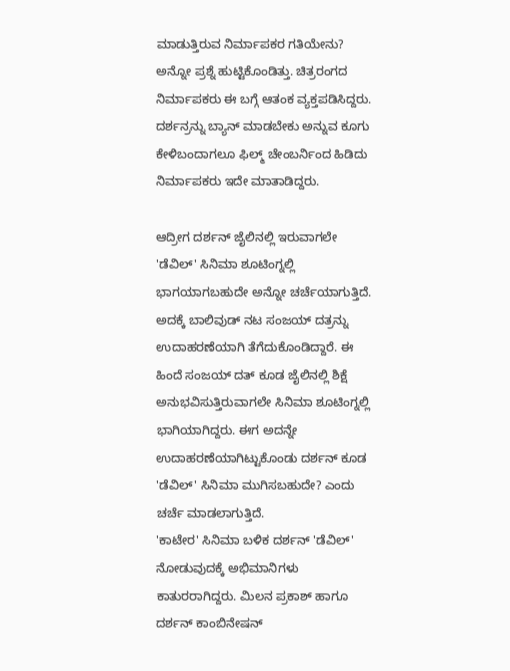ಮಾಡುತ್ತಿರುವ ನಿರ್ಮಾಪಕರ ಗತಿಯೇನು? ಅನ್ನೋ ಪ್ರಶ್ನೆ ಹುಟ್ಟಿಕೊಂಡಿತ್ತು. ಚಿತ್ರರಂಗದ ನಿರ್ಮಾಪಕರು ಈ ಬಗ್ಗೆ ಆತಂಕ ವ್ಯಕ್ತಪಡಿಸಿದ್ದರು. ದರ್ಶನ್ರನ್ನು ಬ್ಯಾನ್ ಮಾಡಬೇಕು ಅನ್ನುವ ಕೂಗು ಕೇಳಿಬಂದಾಗಲೂ ಫಿಲ್ಮ್ ಚೇಂಬರ್ನಿಂದ ಹಿಡಿದು ನಿರ್ಮಾಪಕರು ಇದೇ ಮಾತಾಡಿದ್ದರು.

ಆದ್ರೀಗ ದರ್ಶನ್ ಜೈಲಿನಲ್ಲಿ ಇರುವಾಗಲೇ 'ಡೆವಿಲ್' ಸಿನಿಮಾ ಶೂಟಿಂಗ್ನಲ್ಲಿ ಭಾಗಯಾಗಬಹುದೇ ಅನ್ನೋ ಚರ್ಚೆಯಾಗುತ್ತಿದೆ. ಅದಕ್ಕೆ ಬಾಲಿವುಡ್ ನಟ ಸಂಜಯ್ ದತ್ರನ್ನು ಉದಾಹರಣೆಯಾಗಿ ತೆಗೆದುಕೊಂಡಿದ್ದಾರೆ. ಈ ಹಿಂದೆ ಸಂಜಯ್ ದತ್ ಕೂಡ ಜೈಲಿನಲ್ಲಿ ಶಿಕ್ಷೆ ಅನುಭವಿಸುತ್ತಿರುವಾಗಲೇ ಸಿನಿಮಾ ಶೂಟಿಂಗ್ನಲ್ಲಿ ಭಾಗಿಯಾಗಿದ್ದರು. ಈಗ ಅದನ್ನೇ ಉದಾಹರಣೆಯಾಗಿಟ್ಟುಕೊಂಡು ದರ್ಶನ್ ಕೂಡ 'ಡೆವಿಲ್' ಸಿನಿಮಾ ಮುಗಿಸಬಹುದೇ? ಎಂದು ಚರ್ಚೆ ಮಾಡಲಾಗುತ್ತಿದೆ.
'ಕಾಟೇರ' ಸಿನಿಮಾ ಬಳಿಕ ದರ್ಶನ್ 'ಡೆವಿಲ್' ನೋಡುವುದಕ್ಕೆ ಅಭಿಮಾನಿಗಳು ಕಾತುರರಾಗಿದ್ದರು. ಮಿಲನ ಪ್ರಕಾಶ್ ಹಾಗೂ ದರ್ಶನ್ ಕಾಂಬಿನೇಷನ್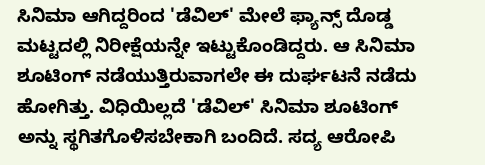ಸಿನಿಮಾ ಆಗಿದ್ದರಿಂದ 'ಡೆವಿಲ್' ಮೇಲೆ ಫ್ಯಾನ್ಸ್ ದೊಡ್ಡ ಮಟ್ಟದಲ್ಲಿ ನಿರೀಕ್ಷೆಯನ್ನೇ ಇಟ್ಟುಕೊಂಡಿದ್ದರು. ಆ ಸಿನಿಮಾ ಶೂಟಿಂಗ್ ನಡೆಯುತ್ತಿರುವಾಗಲೇ ಈ ದುರ್ಘಟನೆ ನಡೆದು ಹೋಗಿತ್ತು. ವಿಧಿಯಿಲ್ಲದೆ 'ಡೆವಿಲ್' ಸಿನಿಮಾ ಶೂಟಿಂಗ್ ಅನ್ನು ಸ್ಥಗಿತಗೊಳಿಸಬೇಕಾಗಿ ಬಂದಿದೆ. ಸದ್ಯ ಆರೋಪಿ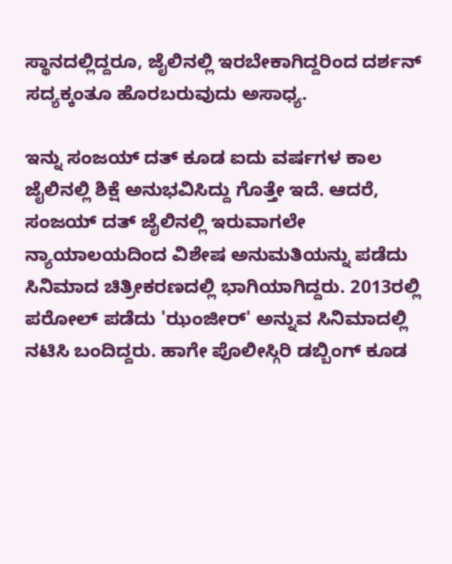ಸ್ಥಾನದಲ್ಲಿದ್ದರೂ, ಜೈಲಿನಲ್ಲಿ ಇರಬೇಕಾಗಿದ್ದರಿಂದ ದರ್ಶನ್ ಸದ್ಯಕ್ಕಂತೂ ಹೊರಬರುವುದು ಅಸಾಧ್ಯ.

ಇನ್ನು ಸಂಜಯ್ ದತ್ ಕೂಡ ಐದು ವರ್ಷಗಳ ಕಾಲ ಜೈಲಿನಲ್ಲಿ ಶಿಕ್ಷೆ ಅನುಭವಿಸಿದ್ದು ಗೊತ್ತೇ ಇದೆ. ಆದರೆ, ಸಂಜಯ್ ದತ್ ಜೈಲಿನಲ್ಲಿ ಇರುವಾಗಲೇ ನ್ಯಾಯಾಲಯದಿಂದ ವಿಶೇಷ ಅನುಮತಿಯನ್ನು ಪಡೆದು ಸಿನಿಮಾದ ಚಿತ್ರೀಕರಣದಲ್ಲಿ ಭಾಗಿಯಾಗಿದ್ದರು. 2013ರಲ್ಲಿ ಪರೋಲ್ ಪಡೆದು 'ಝಂಜೀರ್' ಅನ್ನುವ ಸಿನಿಮಾದಲ್ಲಿ ನಟಿಸಿ ಬಂದಿದ್ದರು. ಹಾಗೇ ಪೊಲೀಸ್ಗಿರಿ ಡಬ್ಬಿಂಗ್ ಕೂಡ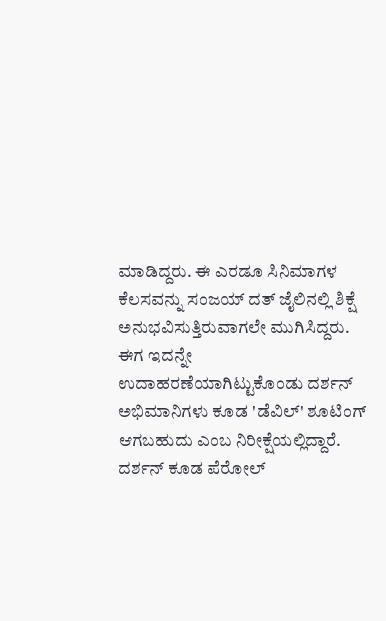ಮಾಡಿದ್ದರು. ಈ ಎರಡೂ ಸಿನಿಮಾಗಳ ಕೆಲಸವನ್ನು ಸಂಜಯ್ ದತ್ ಜೈಲಿನಲ್ಲಿ ಶಿಕ್ಷೆ ಅನುಭವಿಸುತ್ತಿರುವಾಗಲೇ ಮುಗಿಸಿದ್ದರು.
ಈಗ ಇದನ್ನೇ ಉದಾಹರಣೆಯಾಗಿಟ್ಟುಕೊಂಡು ದರ್ಶನ್ ಅಭಿಮಾನಿಗಳು ಕೂಡ 'ಡೆವಿಲ್' ಶೂಟಿಂಗ್ ಆಗಬಹುದು ಎಂಬ ನಿರೀಕ್ಷೆಯಲ್ಲಿದ್ದಾರೆ. ದರ್ಶನ್ ಕೂಡ ಪೆರೋಲ್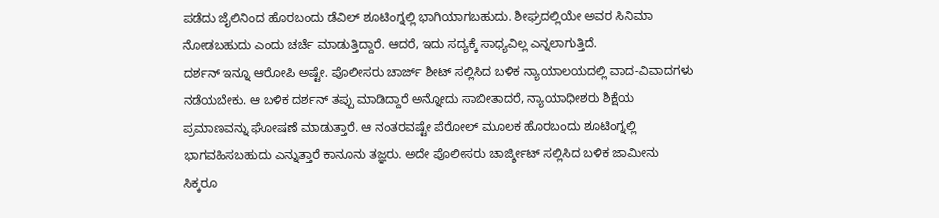ಪಡೆದು ಜೈಲಿನಿಂದ ಹೊರಬಂದು ಡೆವಿಲ್ ಶೂಟಿಂಗ್ನಲ್ಲಿ ಭಾಗಿಯಾಗಬಹುದು. ಶೀಘ್ರದಲ್ಲಿಯೇ ಅವರ ಸಿನಿಮಾ ನೋಡಬಹುದು ಎಂದು ಚರ್ಚೆ ಮಾಡುತ್ತಿದ್ದಾರೆ. ಆದರೆ, ಇದು ಸದ್ಯಕ್ಕೆ ಸಾಧ್ಯವಿಲ್ಲ ಎನ್ನಲಾಗುತ್ತಿದೆ.
ದರ್ಶನ್ ಇನ್ನೂ ಆರೋಪಿ ಅಷ್ಟೇ. ಪೊಲೀಸರು ಚಾರ್ಜ್ ಶೀಟ್ ಸಲ್ಲಿಸಿದ ಬಳಿಕ ನ್ಯಾಯಾಲಯದಲ್ಲಿ ವಾದ-ವಿವಾದಗಳು ನಡೆಯಬೇಕು. ಆ ಬಳಿಕ ದರ್ಶನ್ ತಪ್ಪು ಮಾಡಿದ್ದಾರೆ ಅನ್ನೋದು ಸಾಬೀತಾದರೆ, ನ್ಯಾಯಾಧೀಶರು ಶಿಕ್ಷೆಯ ಪ್ರಮಾಣವನ್ನು ಘೋಷಣೆ ಮಾಡುತ್ತಾರೆ. ಆ ನಂತರವಷ್ಟೇ ಪೆರೋಲ್ ಮೂಲಕ ಹೊರಬಂದು ಶೂಟಿಂಗ್ನಲ್ಲಿ ಭಾಗವಹಿಸಬಹುದು ಎನ್ನುತ್ತಾರೆ ಕಾನೂನು ತಜ್ಞರು. ಅದೇ ಪೊಲೀಸರು ಚಾರ್ಜ್ಶೀಟ್ ಸಲ್ಲಿಸಿದ ಬಳಿಕ ಜಾಮೀನು ಸಿಕ್ಕರೂ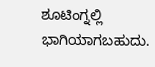ಶೂಟಿಂಗ್ನಲ್ಲಿ ಭಾಗಿಯಾಗಬಹುದು.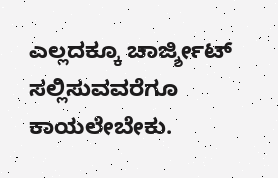ಎಲ್ಲದಕ್ಕೂ ಚಾರ್ಜ್ಶೀಟ್ ಸಲ್ಲಿಸುವವರೆಗೂ ಕಾಯಲೇಬೇಕು.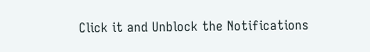Click it and Unblock the Notifications